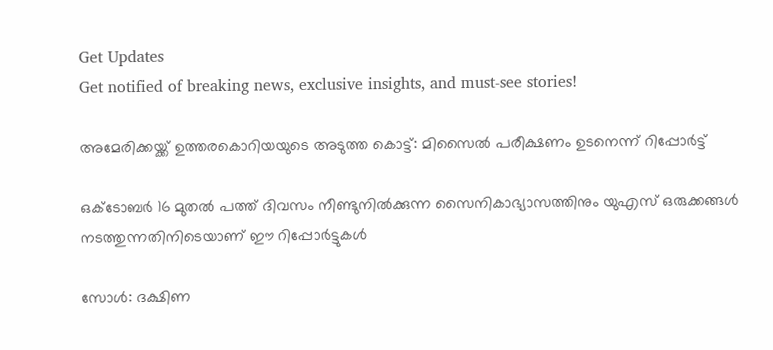Get Updates
Get notified of breaking news, exclusive insights, and must-see stories!

അമേരിക്കയ്ക്ക് ഉത്തരകൊറിയയുടെ അടുത്ത കൊട്ട്: മിസൈല്‍ പരീക്ഷണം ഉടനെന്ന് റിപ്പോര്‍ട്ട്

ഒക്ടോബര്‍ 16 മുതല്‍ പത്ത് ദിവസം നീണ്ടുനില്‍ക്കുന്ന സൈനികാഭ്യാസത്തിനും യുഎസ് ഒരുക്കങ്ങള്‍ നടത്തുന്നതിനിടെയാണ് ഈ റിപ്പോര്‍ട്ടുകള്‍

സോള്‍: ദക്ഷിണ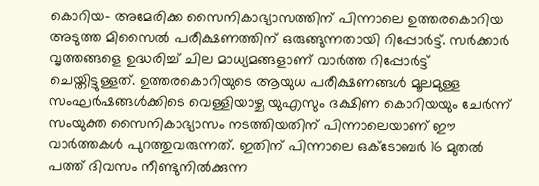കൊറിയ- അമേരിക്ക സൈനികാഭ്യാസത്തിന് പിന്നാലെ ഉത്തരകൊറിയ അടുത്ത മിസൈല്‍ പരീക്ഷണത്തിന് ഒരുങ്ങുന്നതായി റിപ്പോര്‍ട്ട്. സര്‍ക്കാര്‍ വൃത്തങ്ങളെ ഉദ്ധരിച്ച് ചില മാധ്യമങ്ങളാണ് വാര്‍ത്ത റിപ്പോര്‍ട്ട് ചെയ്തിട്ടുള്ളത്. ഉത്തരകൊറിയുടെ ആയുധ പരീക്ഷണങ്ങള്‍ മൂലമുള്ള സംഘര്‍ഷങ്ങള്‍ക്കിടെ വെള്ളിയാഴ്ച യുഎസും ദക്ഷിണ കൊറിയയും ചേര്‍ന്ന് സംയുക്ത സൈനികാഭ്യാസം നടത്തിയതിന് പിന്നാലെയാണ് ഈ വാര്‍ത്തകള്‍ പുറത്തുവരുന്നത്. ഇതിന് പിന്നാലെ ഒക്ടോബര്‍ 16 മുതല്‍ പത്ത് ദിവസം നീണ്ടുനില്‍ക്കുന്ന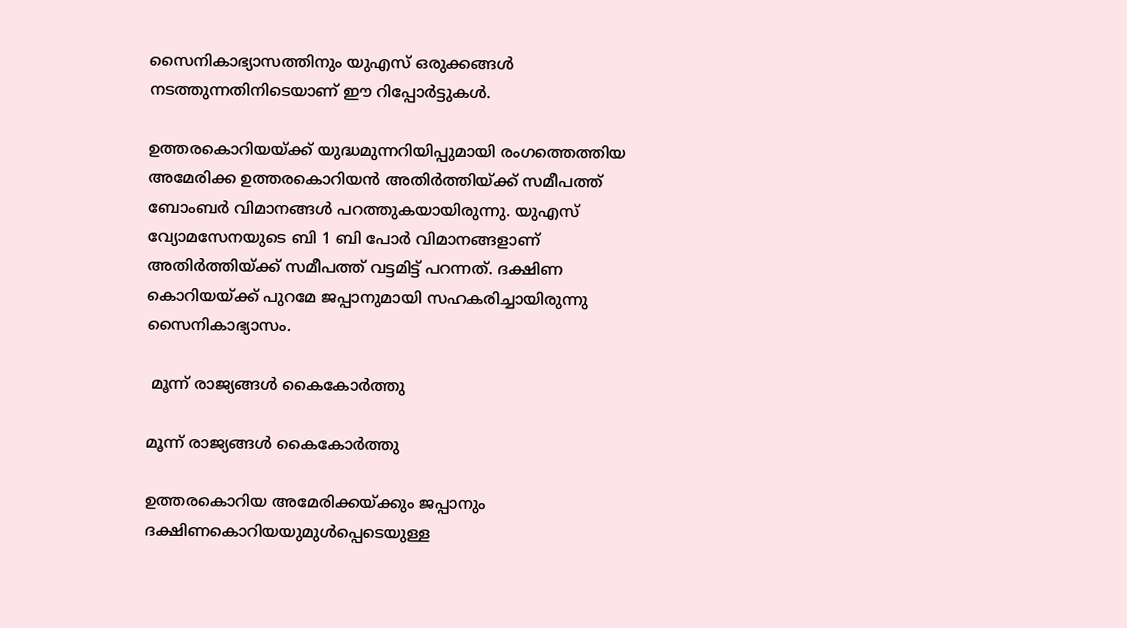സൈനികാഭ്യാസത്തിനും യുഎസ് ഒരുക്കങ്ങള്‍ നടത്തുന്നതിനിടെയാണ് ഈ റിപ്പോര്‍ട്ടുകള്‍.

ഉത്തരകൊറിയയ്ക്ക് യുദ്ധമുന്നറിയിപ്പുമായി രംഗത്തെത്തിയ അമേരിക്ക ഉത്തരകൊറിയന്‍ അതിര്‍ത്തിയ്ക്ക് സമീപത്ത് ബോംബര്‍ വിമാനങ്ങള്‍ പറത്തുകയായിരുന്നു. യുഎസ് വ്യോമസേനയുടെ ബി 1 ബി പോര്‍ വിമാനങ്ങളാണ് അതിര്‍ത്തിയ്ക്ക് സമീപത്ത് വട്ടമിട്ട് പറന്നത്. ദക്ഷിണ കൊറിയയ്ക്ക് പുറമേ ജപ്പാനുമായി സഹകരിച്ചായിരുന്നു സൈനികാഭ്യാസം.

 മൂന്ന് രാജ്യങ്ങള്‍ കൈകോര്‍ത്തു

മൂന്ന് രാജ്യങ്ങള്‍ കൈകോര്‍ത്തു

ഉത്തരകൊറിയ അമേരിക്കയ്ക്കും ജപ്പാനും ദക്ഷിണകൊറിയയുമുള്‍പ്പെടെയുള്ള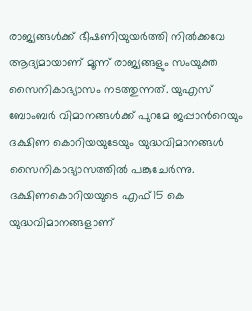രാജ്യങ്ങള്‍ക്ക് ഭീഷണിയുയര്‍ത്തി നില്‍ക്കവേ ആദ്യമായാണ് മൂന്ന് രാജ്യങ്ങളും സംയുക്ത സൈനികാഭ്യാസം നടത്തുന്നത്. യുഎസ് ബോംബര്‍ വിമാനങ്ങള്‍ക്ക് പുറമേ ജപ്പാന്‍റെയും ദക്ഷിണ കൊറിയയുടേയും യുദ്ധവിമാനങ്ങള്‍ സൈനികാഭ്യാസത്തില്‍ പങ്കുചേര്‍ന്നു. ദക്ഷിണകൊറിയയുടെ എഫ്15 കെ യുദ്ധവിമാനങ്ങളാണ്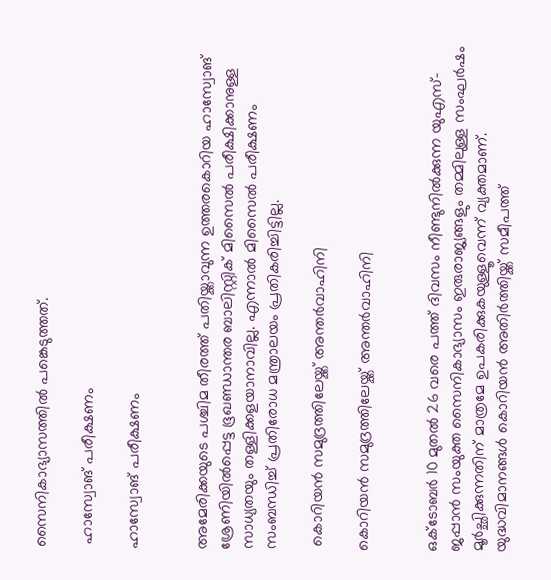സൈനികാഭ്യാസത്തില്‍ പങ്കെടുത്തത്.

 ഹാസ്വോങ് പരീക്ഷണം

ഹാസ്വോങ് പരീക്ഷണം


അമേരിക്കയുടെ പശ്ചിമ തീരത്ത് പതിയ്ക്കാവുന്ന ഉത്തരകൊറിയ ഹാസ്വോങ് ശ്രേണിയില്‍പ്പെട്ട ഭൂഖണ്ഡാന്തര ബാലിസ്റ്റിക് മിസൈല്‍ പരീക്ഷിക്കാനുള്ള സാധ്യതയും തള്ളിക്കളയാനാവില്ല. എന്നാല്‍ മിസൈല്‍ പരീക്ഷണം സംബന്ധിച്ച് പ്രതിരോധ മന്ത്രാലയം പ്രതികരിച്ചിട്ടില്ല.

 കൊറിയന്‍ സമുദ്രത്തിലേയ്ക്ക് അന്തര്‍വാഹിനി

കൊറിയന്‍ സമുദ്രത്തിലേയ്ക്ക് അന്തര്‍വാഹിനി


ഒക്ടോബര്‍ 10 മുതല്‍ 26 വരെ പത്ത് ദിവസം നീണ്ടുനില്‍ക്കുന്ന യുഎസ്- ജപ്പാന്‍ സംയുക്ത സൈനികാഭ്യാസം ഇരുരാജ്യങ്ങളും തമ്മിലുള്ള സംഘര്‍ഷം മൂര്‍ച്ഛിക്കുന്നതിന് മാത്രമേ ഉപകരിക്കുകയുള്ളൂവെന്ന് വ്യക്തമാണ്. യുദ്ധവിമാനങ്ങള്‍ കൊറിയന്‍ അതിര്‍ത്തിയ്ക്ക് സമീപത്ത്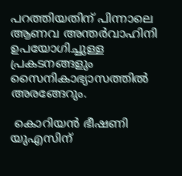പറത്തിയതിന് പിന്നാലെ ആണവ അന്തര്‍വാഹിനി ഉപയോഗിച്ചുള്ള പ്രകടനങ്ങളും സൈനികാഭ്യാസത്തില്‍ അരങ്ങേറും.

 കൊറിയന്‍ ഭീഷണി യുഎസിന്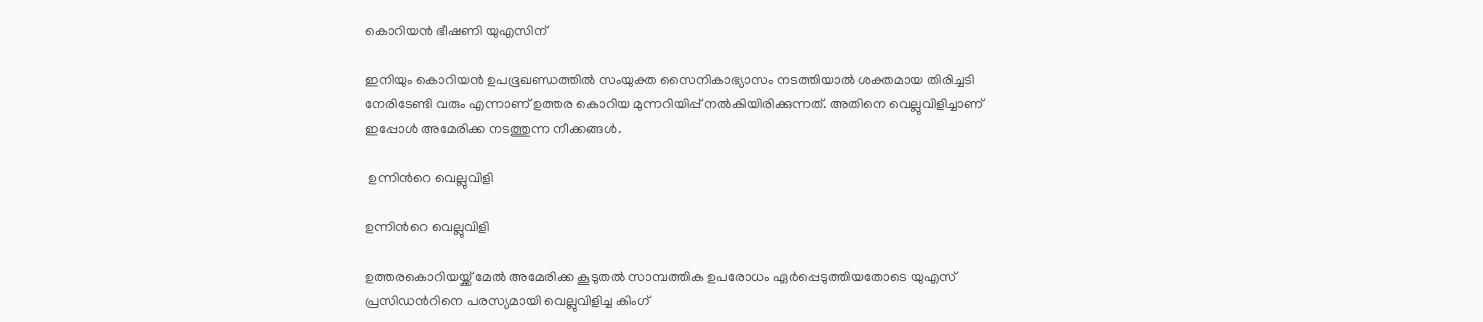കൊറിയന്‍ ഭീഷണി യുഎസിന്

ഇനിയും കൊറിയന്‍ ഉപഭൂഖണ്ഡത്തില്‍ സംയുക്ത സൈനികാഭ്യാസം നടത്തിയാല്‍ ശക്തമായ തിരിച്ചടി നേരിടേണ്ടി വരും എന്നാണ് ഉത്തര കൊറിയ മുന്നറിയിപ്പ് നല്‍കിയിരിക്കുന്നത്. അതിനെ വെല്ലുവിളിച്ചാണ് ഇപ്പോള്‍ അമേരിക്ക നടത്തുന്ന നീക്കങ്ങള്‍.

 ഉന്നിന്‍റെ വെല്ലുവിളി

ഉന്നിന്‍റെ വെല്ലുവിളി

ഉത്തരകൊറിയയ്ക്ക് മേല്‍ അമേരിക്ക കൂടുതല്‍ സാമ്പത്തിക ഉപരോധം ഏര്‍പ്പെടുത്തിയതോടെ യുഎസ് പ്രസിഡന്‍റിനെ പരസ്യമായി വെല്ലുവിളിച്ച കിംഗ്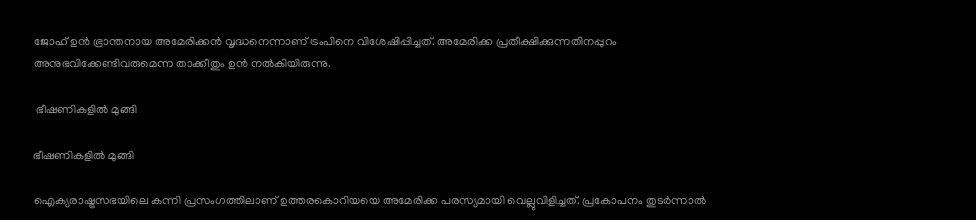ജോഹ് ഉന്‍ ഭ്രാന്തനായ അമേരിക്കന്‍ വൃദ്ധനെന്നാണ് ട്രംപിനെ വിശേഷിപ്പിച്ചത്. അമേരിക്ക പ്രതീക്ഷിക്കുന്നതിനപ്പുറം അനുഭവിക്കേണ്ടിവരുമെന്ന താക്കീതും ഉന്‍ നല്‍കിയിരുന്നു.

 ഭീഷണികളില്‍ മുങ്ങി

ഭീഷണികളില്‍ മുങ്ങി

ഐക്യരാഷ്ട്രസഭയിലെ കന്നി പ്രസംഗത്തിലാണ് ഉത്തരകൊറിയയെ അമേരിക്ക പരസ്യമായി വെല്ലുവിളിച്ചത്. പ്രകോപനം തുടര്‍ന്നാല്‍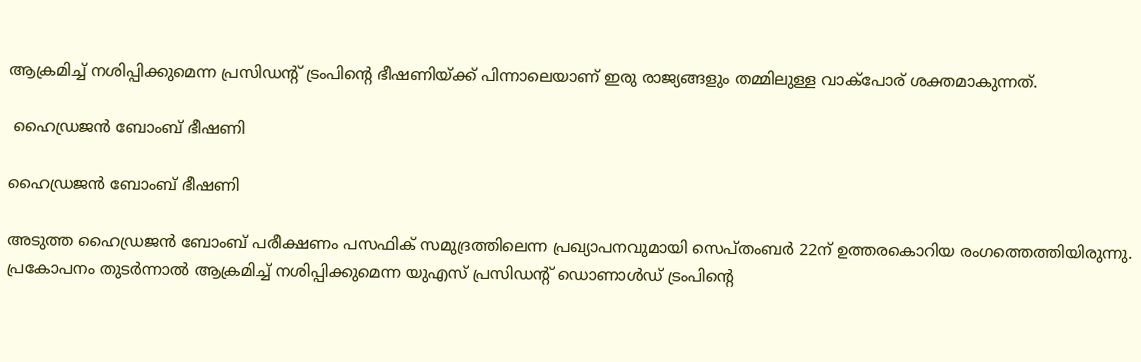ആക്രമിച്ച് നശിപ്പിക്കുമെന്ന പ്രസിഡന്‍റ് ട്രംപിന്‍റെ ഭീഷണിയ്ക്ക് പിന്നാലെയാണ് ഇരു രാജ്യങ്ങളും തമ്മിലുള്ള വാക്പോര് ശക്തമാകുന്നത്.

 ഹൈഡ്രജന്‍ ബോംബ് ഭീഷണി

ഹൈഡ്രജന്‍ ബോംബ് ഭീഷണി

അടുത്ത ഹൈഡ്രജന്‍ ബോംബ് പരീക്ഷണം പസഫിക് സമുദ്രത്തിലെന്ന പ്രഖ്യാപനവുമായി സെപ്തംബര്‍ 22ന് ഉത്തരകൊറിയ രംഗത്തെത്തിയിരുന്നു. പ്രകോപനം തുടര്‍ന്നാല്‍ ആക്രമിച്ച് നശിപ്പിക്കുമെന്ന യുഎസ് പ്രസിഡന്‍റ് ഡൊണാള്‍ഡ് ട്രംപിന്‍റെ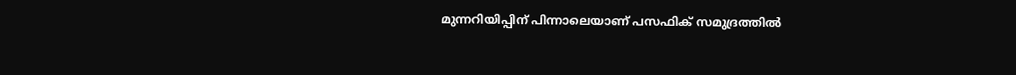മുന്നറിയിപ്പിന് പിന്നാലെയാണ് പസഫിക് സമുദ്രത്തില്‍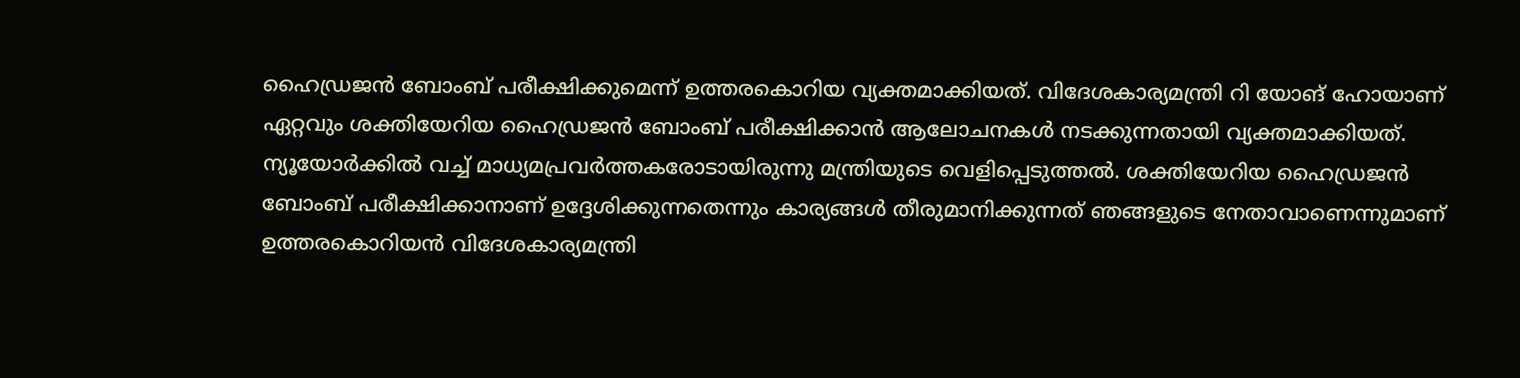ഹൈഡ്രജന്‍ ബോംബ് പരീക്ഷിക്കുമെന്ന് ഉത്തരകൊറിയ വ്യക്തമാക്കിയത്. വിദേശകാര്യമന്ത്രി റി യോങ് ഹോയാണ് ഏറ്റവും ശക്തിയേറിയ ഹൈഡ്രജന്‍ ബോംബ് പരീക്ഷിക്കാന്‍ ആലോചനകള്‍ നടക്കുന്നതായി വ്യക്തമാക്കിയത്. ന്യൂയോര്‍ക്കില്‍ വച്ച് മാധ്യമപ്രവര്‍ത്തകരോടായിരുന്നു മന്ത്രിയുടെ വെളിപ്പെടുത്തല്‍. ശക്തിയേറിയ ഹൈഡ്രജന്‍ ബോംബ് പരീക്ഷിക്കാനാണ് ഉദ്ദേശിക്കുന്നതെന്നും കാര്യങ്ങള്‍ തീരുമാനിക്കുന്നത് ഞങ്ങളുടെ നേതാവാണെന്നുമാണ് ഉത്തരകൊറിയന്‍ വിദേശകാര്യമന്ത്രി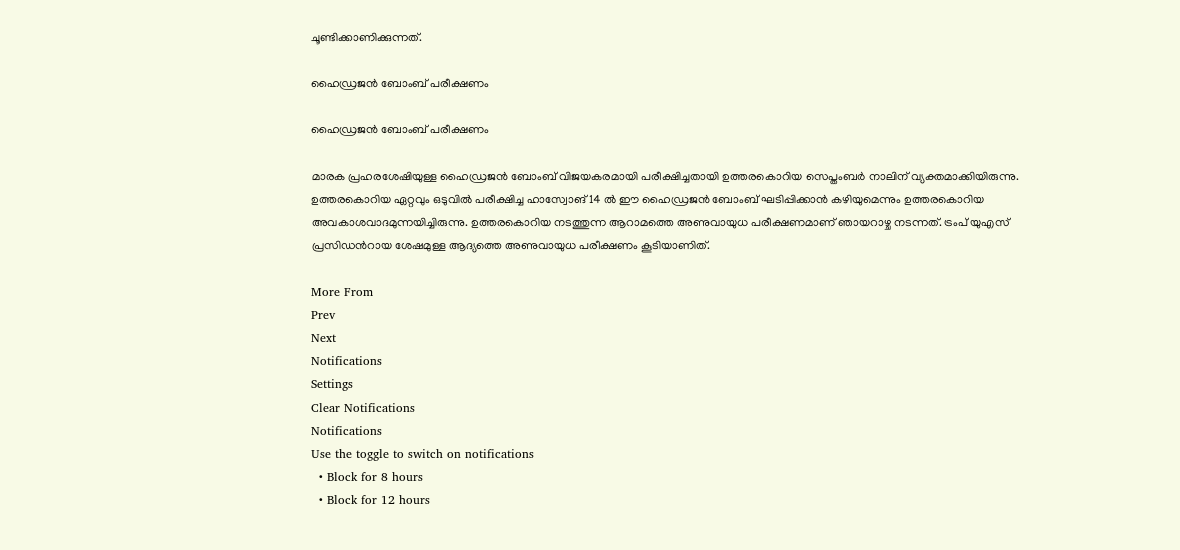ചൂണ്ടിക്കാണിക്കുന്നത്.

ഹൈഡ്രജന്‍ ബോംബ് പരീക്ഷണം

ഹൈഡ്രജന്‍ ബോംബ് പരീക്ഷണം

മാരക പ്രഹരശേഷിയുള്ള ഹൈഡ്രജന്‍ ബോംബ് വിജയകരമായി പരീക്ഷിച്ചതായി ഉത്തരകൊറിയ സെപ്തംബര്‍ നാലിന് വ്യക്തമാക്കിയിരുന്നു. ഉത്തരകൊറിയ ഏറ്റവും ഒടുവില്‍ പരീക്ഷിച്ച ഹാസ്വോങ് 14 ല്‍ ഈ ഹൈഡ്രജന്‍ ബോംബ് ഘടിപ്പിക്കാന്‍ കഴിയുമെന്നും ഉത്തരകൊറിയ അവകാശവാദമുന്നയിച്ചിരുന്നു. ഉത്തരകൊറിയ നടത്തുന്ന ആറാമത്തെ അണുവായുധ പരീക്ഷണമാണ് ഞായറാഴ്ച നടന്നത്. ട്രംപ് യുഎസ് പ്രസിഡന്‍റായ ശേഷമുള്ള ആദ്യത്തെ അണുവായുധ പരീക്ഷണം കൂടിയാണിത്.

More From
Prev
Next
Notifications
Settings
Clear Notifications
Notifications
Use the toggle to switch on notifications
  • Block for 8 hours
  • Block for 12 hours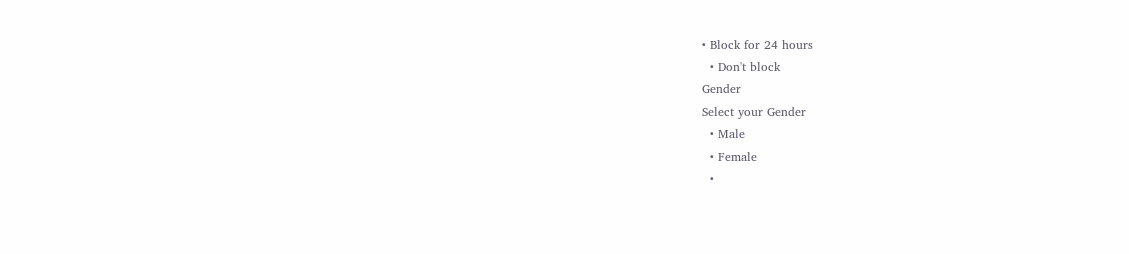• Block for 24 hours
  • Don't block
Gender
Select your Gender
  • Male
  • Female
  •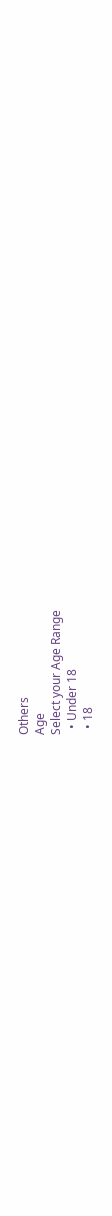Others
Age
Select your Age Range
  • Under 18
  • 18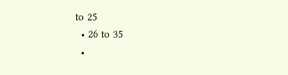to 25
  • 26 to 35
  •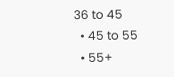36 to 45
  • 45 to 55
  • 55+